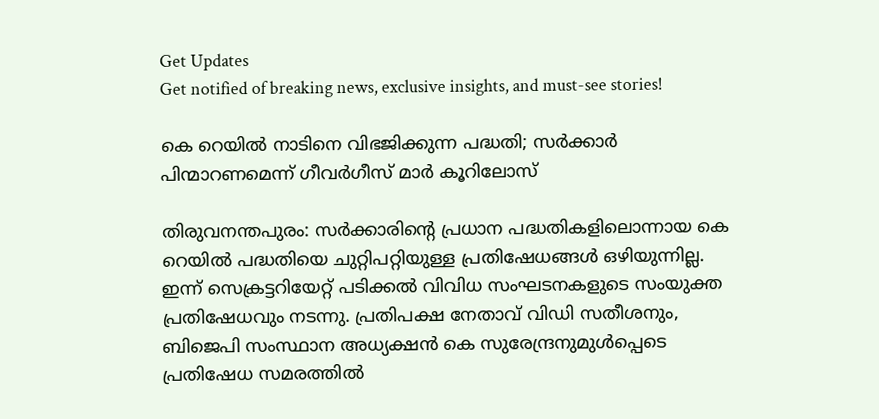Get Updates
Get notified of breaking news, exclusive insights, and must-see stories!

കെ റെയില്‍ നാടിനെ വിഭജിക്കുന്ന പദ്ധതി; സര്‍ക്കാര്‍ പിന്മാറണമെന്ന് ഗീവര്‍ഗീസ് മാര്‍ കൂറിലോസ്

തിരുവനന്തപുരം: സര്‍ക്കാരിന്റെ പ്രധാന പദ്ധതികളിലൊന്നായ കെ റെയില്‍ പദ്ധതിയെ ചുറ്റിപറ്റിയുള്ള പ്രതിഷേധങ്ങള്‍ ഒഴിയുന്നില്ല. ഇന്ന് സെക്രട്ടറിയേറ്റ് പടിക്കല്‍ വിവിധ സംഘടനകളുടെ സംയുക്ത പ്രതിഷേധവും നടന്നു. പ്രതിപക്ഷ നേതാവ് വിഡി സതീശനും, ബിജെപി സംസ്ഥാന അധ്യക്ഷന്‍ കെ സുരേന്ദ്രനുമുള്‍പ്പെടെ പ്രതിഷേധ സമരത്തില്‍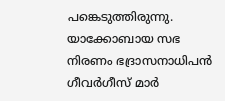പങ്കെടുത്തിരുന്നു. യാക്കോബായ സഭ നിരണം ഭദ്രാസനാധിപന്‍ ഗീവര്‍ഗീസ് മാര്‍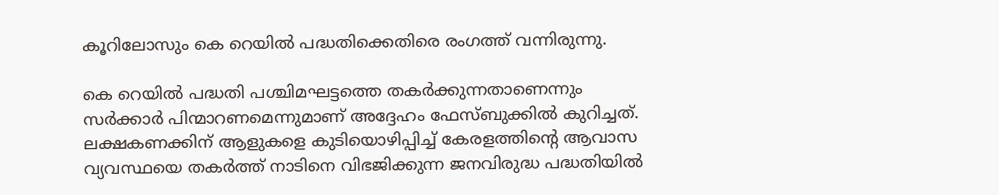കൂറിലോസും കെ റെയില്‍ പദ്ധതിക്കെതിരെ രംഗത്ത് വന്നിരുന്നു.

കെ റെയില്‍ പദ്ധതി പശ്ചിമഘട്ടത്തെ തകര്‍ക്കുന്നതാണെന്നും സര്‍ക്കാര്‍ പിന്മാറണമെന്നുമാണ് അദ്ദേഹം ഫേസ്ബുക്കില്‍ കുറിച്ചത്. ലക്ഷകണക്കിന് ആളുകളെ കുടിയൊഴിപ്പിച്ച് കേരളത്തിന്റെ ആവാസ വ്യവസ്ഥയെ തകര്‍ത്ത് നാടിനെ വിഭജിക്കുന്ന ജനവിരുദ്ധ പദ്ധതിയില്‍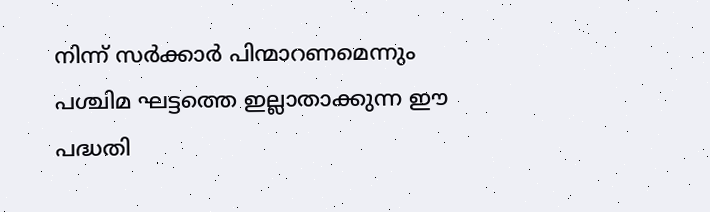നിന്ന് സര്‍ക്കാര്‍ പിന്മാറണമെന്നും പശ്ചിമ ഘട്ടത്തെ ഇല്ലാതാക്കുന്ന ഈ പദ്ധതി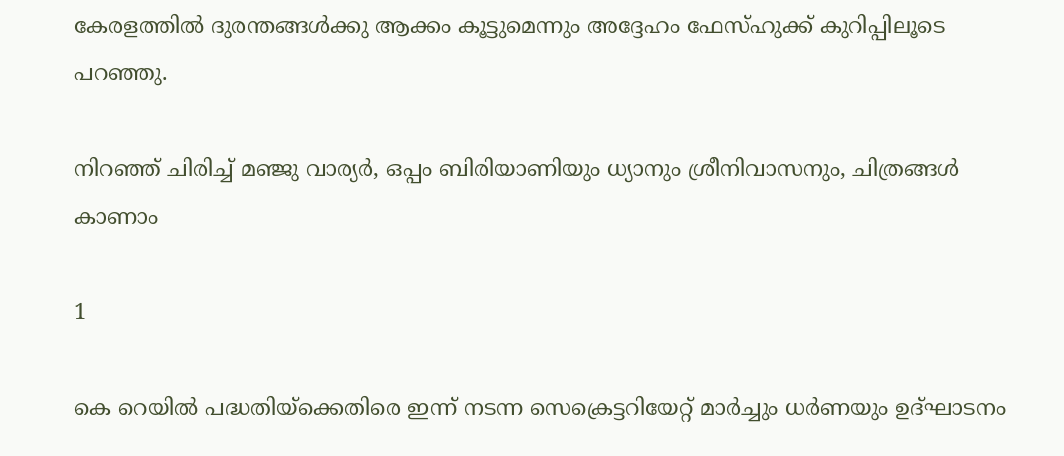കേരളത്തില്‍ ദുരന്തങ്ങള്‍ക്കു ആക്കം കൂട്ടുമെന്നും അദ്ദേഹം ഫേസ്ഹുക്ക് കുറിപ്പിലൂടെ പറഞ്ഞു.

നിറഞ്ഞ് ചിരിച്ച് മഞ്ജു വാര്യർ, ഒപ്പം ബിരിയാണിയും ധ്യാനും ശ്രീനിവാസനും, ചിത്രങ്ങൾ കാണാം

1

കെ റെയില്‍ പദ്ധതിയ്ക്കെതിരെ ഇന്ന് നടന്ന സെക്രെട്ടറിയേറ്റ് മാര്‍ച്ചും ധര്‍ണയും ഉദ്ഘാടനം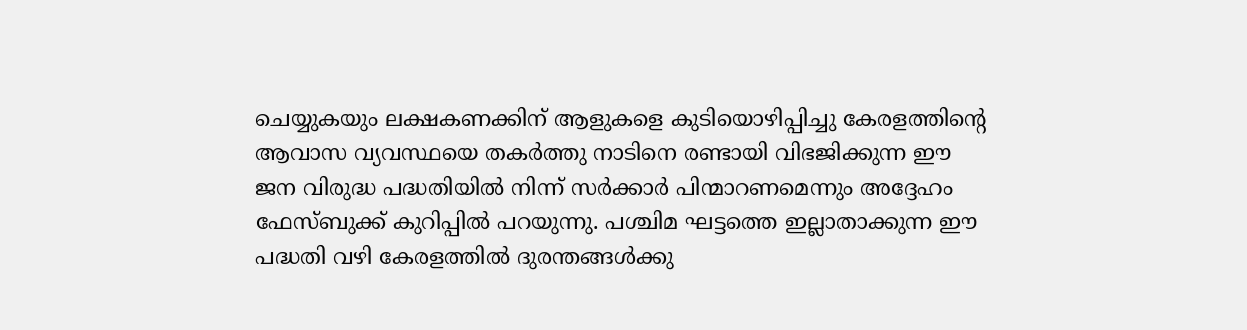ചെയ്യുകയും ലക്ഷകണക്കിന് ആളുകളെ കുടിയൊഴിപ്പിച്ചു കേരളത്തിന്റെ ആവാസ വ്യവസ്ഥയെ തകര്‍ത്തു നാടിനെ രണ്ടായി വിഭജിക്കുന്ന ഈ ജന വിരുദ്ധ പദ്ധതിയില്‍ നിന്ന് സര്‍ക്കാര്‍ പിന്മാറണമെന്നും അദ്ദേഹം ഫേസ്ബുക്ക് കുറിപ്പില്‍ പറയുന്നു. പശ്ചിമ ഘട്ടത്തെ ഇല്ലാതാക്കുന്ന ഈ പദ്ധതി വഴി കേരളത്തില്‍ ദുരന്തങ്ങള്‍ക്കു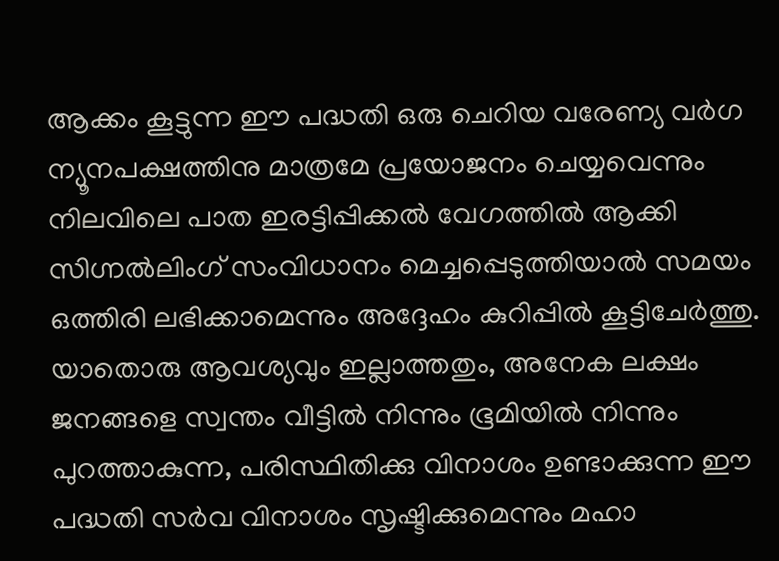ആക്കം കൂട്ടുന്ന ഈ പദ്ധതി ഒരു ചെറിയ വരേണ്യ വര്‍ഗ ന്യൂനപക്ഷത്തിനു മാത്രമേ പ്രയോജനം ചെയ്യവെന്നും നിലവിലെ പാത ഇരട്ടിപ്പിക്കല്‍ വേഗത്തില്‍ ആക്കി സിഗ്നല്‍ലിംഗ് സംവിധാനം മെച്ചപ്പെടുത്തിയാല്‍ സമയം ഒത്തിരി ലഭിക്കാമെന്നും അദ്ദേഹം കുറിപ്പില്‍ കൂട്ടിചേര്‍ത്തു. യാതൊരു ആവശ്യവും ഇല്ലാത്തതും, അനേക ലക്ഷം ജനങ്ങളെ സ്വന്തം വീട്ടില്‍ നിന്നും ഭൂമിയില്‍ നിന്നും പുറത്താകുന്ന, പരിസ്ഥിതിക്കു വിനാശം ഉണ്ടാക്കുന്ന ഈ പദ്ധതി സര്‍വ വിനാശം സൃഷ്ടിക്കുമെന്നും മഹാ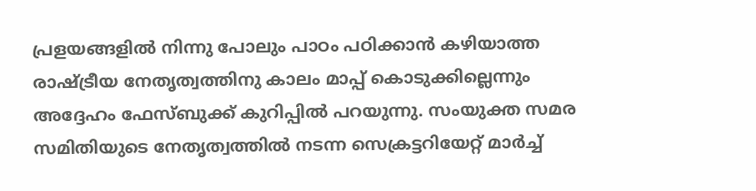പ്രളയങ്ങളില്‍ നിന്നു പോലും പാഠം പഠിക്കാന്‍ കഴിയാത്ത രാഷ്ട്രീയ നേതൃത്വത്തിനു കാലം മാപ്പ് കൊടുക്കില്ലെന്നും അദ്ദേഹം ഫേസ്ബുക്ക് കുറിപ്പില്‍ പറയുന്നു. സംയുക്ത സമര സമിതിയുടെ നേതൃത്വത്തില്‍ നടന്ന സെക്രട്ടറിയേറ്റ് മാര്‍ച്ച്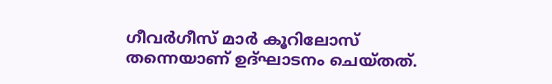ഗീവര്‍ഗീസ് മാര്‍ കൂറിലോസ് തന്നെയാണ് ഉദ്ഘാടനം ചെയ്തത്.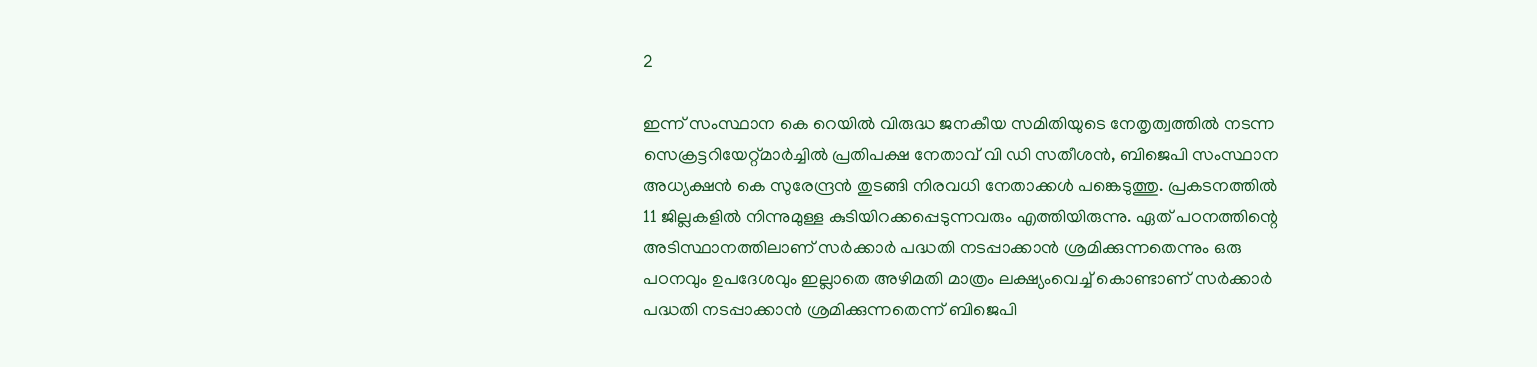2

ഇന്ന് സംസ്ഥാന കെ റെയില്‍ വിരുദ്ധ ജനകീയ സമിതിയുടെ നേതൃത്വത്തില്‍ നടന്ന സെക്രട്ടറിയേറ്റ്മാര്‍ച്ചില്‍ പ്രതിപക്ഷ നേതാവ് വി ഡി സതീശന്‍, ബിജെപി സംസ്ഥാന അധ്യക്ഷന്‍ കെ സുരേന്ദ്രന്‍ തുടങ്ങി നിരവധി നേതാക്കള്‍ പങ്കെടുത്തു. പ്രകടനത്തില്‍ 11 ജില്ലകളില്‍ നിന്നുമുള്ള കുടിയിറക്കപ്പെടുന്നവരും എത്തിയിരുന്നു. ഏത് പഠനത്തിന്റെ അടിസ്ഥാനത്തിലാണ് സര്‍ക്കാര്‍ പദ്ധതി നടപ്പാക്കാന്‍ ശ്രമിക്കുന്നതെന്നും ഒരു പഠനവും ഉപദേശവും ഇല്ലാതെ അഴിമതി മാത്രം ലക്ഷ്യംവെച്ച് കൊണ്ടാണ് സര്‍ക്കാര്‍ പദ്ധതി നടപ്പാക്കാന്‍ ശ്രമിക്കുന്നതെന്ന് ബിജെപി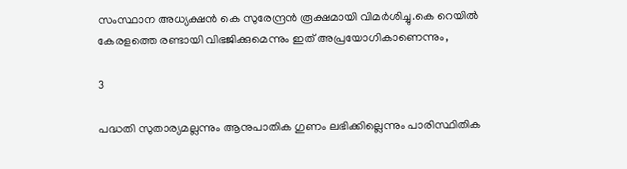സംസ്ഥാന അധ്യക്ഷന്‍ കെ സുരേന്ദ്രന്‍ രൂക്ഷമായി വിമര്‍ശിച്ചു.കെ റെയില്‍ കേരളത്തെ രണ്ടായി വിഭജിക്കുമെന്നും ഇത് അപ്രയോഗികാണെന്നും,

3

പദ്ധതി സുതാര്യമല്ലന്നും ആനുപാതിക ഗുണം ലഭിക്കില്ലെന്നും പാരിസ്ഥിതിക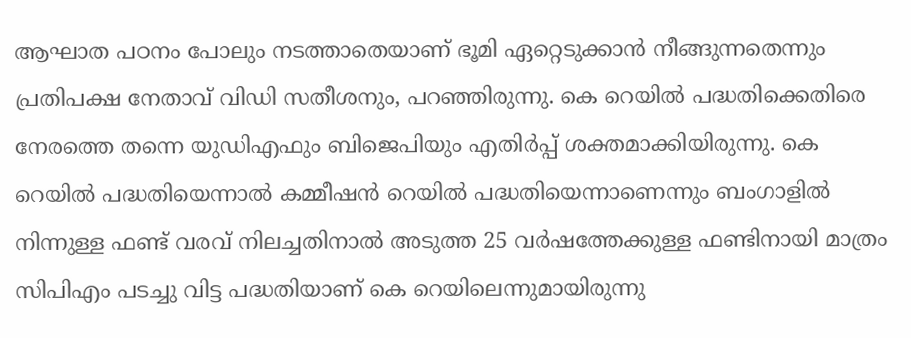ആഘാത പഠനം പോലും നടത്താതെയാണ് ഭൂമി ഏറ്റെടുക്കാന്‍ നീങ്ങുന്നതെന്നും പ്രതിപക്ഷ നേതാവ് വിഡി സതീശനും, പറഞ്ഞിരുന്നു. കെ റെയില്‍ പദ്ധതിക്കെതിരെ നേരത്തെ തന്നെ യുഡിഎഫും ബിജെപിയും എതിര്‍പ്പ് ശക്തമാക്കിയിരുന്നു. കെ റെയില്‍ പദ്ധതിയെന്നാല്‍ കമ്മീഷന്‍ റെയില്‍ പദ്ധതിയെന്നാണെന്നും ബംഗാളില്‍ നിന്നുള്ള ഫണ്ട് വരവ് നിലച്ചതിനാല്‍ അടുത്ത 25 വര്‍ഷത്തേക്കുള്ള ഫണ്ടിനായി മാത്രം സിപിഎം പടച്ചു വിട്ട പദ്ധതിയാണ് കെ റെയിലെന്നുമായിരുന്നു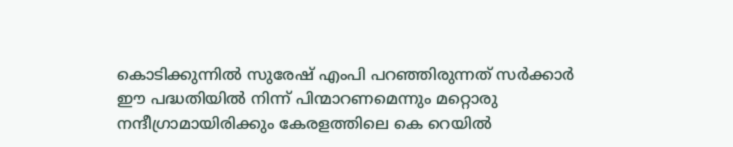കൊടിക്കുന്നില്‍ സുരേഷ് എംപി പറഞ്ഞിരുന്നത് സര്‍ക്കാര്‍ ഈ പദ്ധതിയില്‍ നിന്ന് പിന്മാറണമെന്നും മറ്റൊരു നന്ദീഗ്രാമായിരിക്കും കേരളത്തിലെ കെ റെയില്‍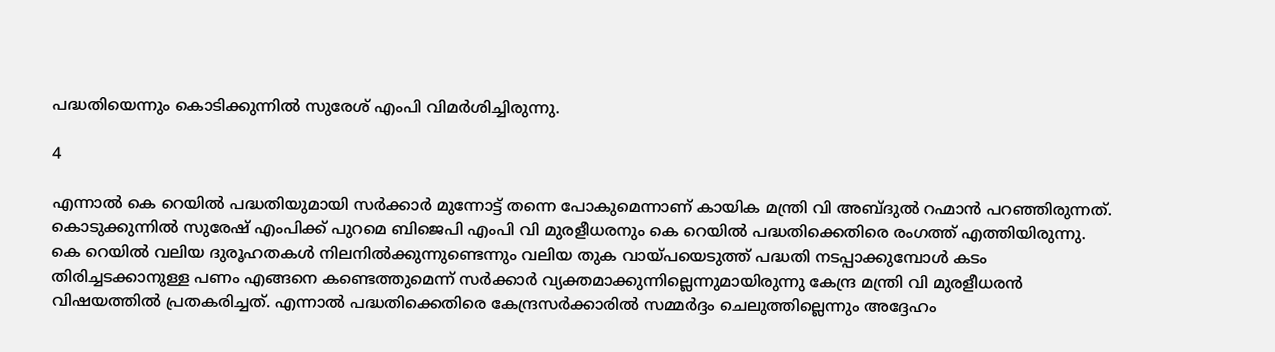പദ്ധതിയെന്നും കൊടിക്കുന്നില്‍ സുരേശ് എംപി വിമര്‍ശിച്ചിരുന്നു.

4

എന്നാല്‍ കെ റെയില്‍ പദ്ധതിയുമായി സര്‍ക്കാര്‍ മുന്നോട്ട് തന്നെ പോകുമെന്നാണ് കായിക മന്ത്രി വി അബ്ദുല്‍ റഹ്മാന്‍ പറഞ്ഞിരുന്നത്. കൊടുക്കുന്നില്‍ സുരേഷ് എംപിക്ക് പുറമെ ബിജെപി എംപി വി മുരളീധരനും കെ റെയില്‍ പദ്ധതിക്കെതിരെ രംഗത്ത് എത്തിയിരുന്നു. കെ റെയില്‍ വലിയ ദുരൂഹതകള്‍ നിലനില്‍ക്കുന്നുണ്ടെന്നും വലിയ തുക വായ്പയെടുത്ത് പദ്ധതി നടപ്പാക്കുമ്പോള്‍ കടം തിരിച്ചടക്കാനുള്ള പണം എങ്ങനെ കണ്ടെത്തുമെന്ന് സര്‍ക്കാര്‍ വ്യക്തമാക്കുന്നില്ലെന്നുമായിരുന്നു കേന്ദ്ര മന്ത്രി വി മുരളീധരന്‍ വിഷയത്തില്‍ പ്രതകരിച്ചത്. എന്നാല്‍ പദ്ധതിക്കെതിരെ കേന്ദ്രസര്‍ക്കാരില്‍ സമ്മര്‍ദ്ദം ചെലുത്തില്ലെന്നും അദ്ദേഹം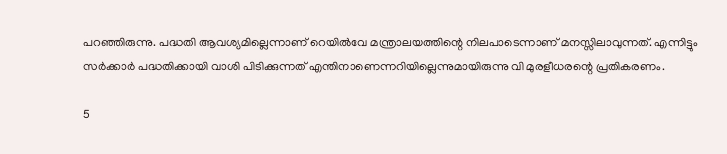പറഞ്ഞിരുന്നു. പദ്ധതി ആവശ്യമില്ലെന്നാണ് റെയില്‍വേ മന്ത്രാലയത്തിന്റെ നിലപാടെന്നാണ് മനസ്സിലാവുന്നത്. എന്നിട്ടും സര്‍ക്കാര്‍ പദ്ധതിക്കായി വാശി പിടിക്കുന്നത് എന്തിനാണെന്നറിയില്ലെന്നുമായിരുന്നു വി മുരളീധരന്റെ പ്രതികരണം.

5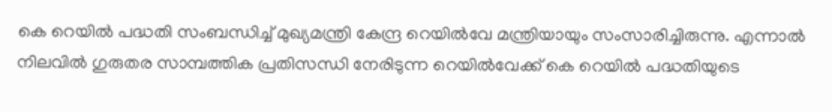കെ റെയില്‍ പദ്ധതി സംബന്ധിച്ച് മുഖ്യമന്ത്രി കേന്ദ്ര റെയില്‍വേ മന്ത്രിയായും സംസാരിച്ചിരുന്നു. എന്നാല്‍ നിലവില്‍ ഗുരുതര സാമ്പത്തിക പ്രതിസന്ധി നേരിടുന്ന റെയില്‍വേക്ക് കെ റെയില്‍ പദ്ധതിയുടെ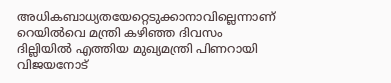അധികബാധ്യതയേറ്റെടുക്കാനാവില്ലെന്നാണ് റെയില്‍വെ മന്ത്രി കഴിഞ്ഞ ദിവസം ദില്ലിയില്‍ എത്തിയ മുഖ്യമന്ത്രി പിണറായി വിജയനോട്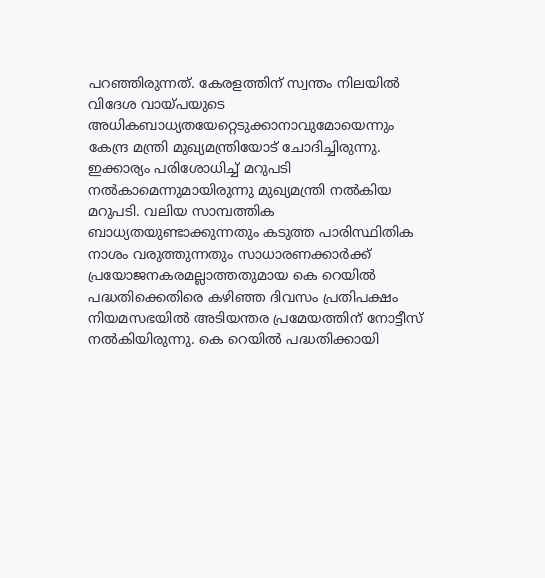പറഞ്ഞിരുന്നത്. കേരളത്തിന് സ്വന്തം നിലയില്‍ വിദേശ വായ്പയുടെ അധികബാധ്യതയേറ്റെടുക്കാനാവുമോയെന്നും കേന്ദ്ര മന്ത്രി മുഖ്യമന്ത്രിയോട് ചോദിച്ചിരുന്നു. ഇക്കാര്യം പരിശോധിച്ച് മറുപടി നല്‍കാമെന്നുമായിരുന്നു മുഖ്യമന്ത്രി നല്‍കിയ മറുപടി. വലിയ സാമ്പത്തിക ബാധ്യതയുണ്ടാക്കുന്നതും കടുത്ത പാരിസ്ഥിതിക നാശം വരുത്തുന്നതും സാധാരണക്കാര്‍ക്ക് പ്രയോജനകരമല്ലാത്തതുമായ കെ റെയില്‍ പദ്ധതിക്കെതിരെ കഴിഞ്ഞ ദിവസം പ്രതിപക്ഷം നിയമസഭയില്‍ അടിയന്തര പ്രമേയത്തിന് നോട്ടീസ് നല്‍കിയിരുന്നു. കെ റെയില്‍ പദ്ധതിക്കായി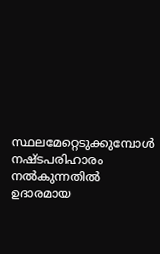സ്ഥലമേറ്റെടുക്കുമ്പോള്‍ നഷ്ടപരിഹാരം നല്‍കുന്നതില്‍ ഉദാരമായ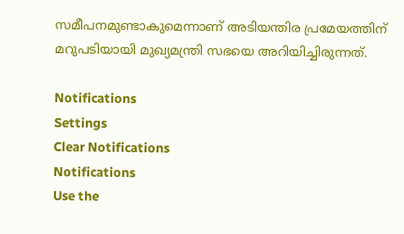സമീപനമുണ്ടാകുമെന്നാണ് അടിയന്തിര പ്രമേയത്തിന് മറുപടിയായി മുഖ്യമന്ത്രി സഭയെ അറിയിച്ചിരുന്നത്.

Notifications
Settings
Clear Notifications
Notifications
Use the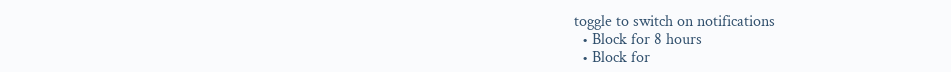toggle to switch on notifications
  • Block for 8 hours
  • Block for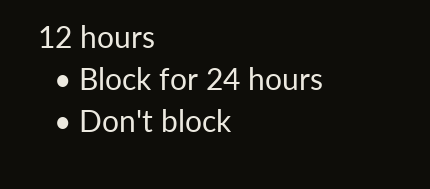12 hours
  • Block for 24 hours
  • Don't block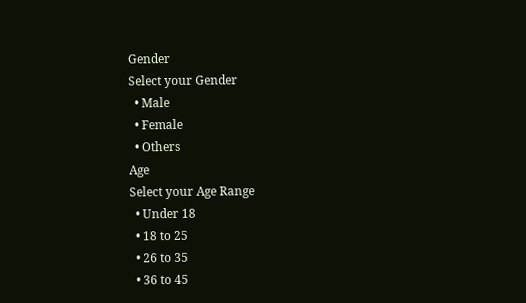Gender
Select your Gender
  • Male
  • Female
  • Others
Age
Select your Age Range
  • Under 18
  • 18 to 25
  • 26 to 35
  • 36 to 45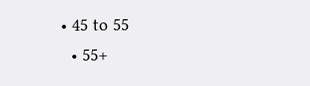• 45 to 55
  • 55+